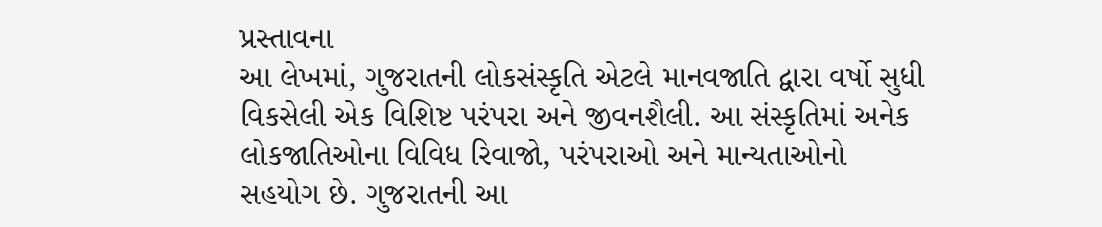પ્રસ્તાવના
આ લેખમાં, ગુજરાતની લોકસંસ્કૃતિ એટલે માનવજાતિ દ્વારા વર્ષો સુધી વિકસેલી એક વિશિષ્ટ પરંપરા અને જીવનશૈલી. આ સંસ્કૃતિમાં અનેક લોકજાતિઓના વિવિધ રિવાજો, પરંપરાઓ અને માન્યતાઓનો સહયોગ છે. ગુજરાતની આ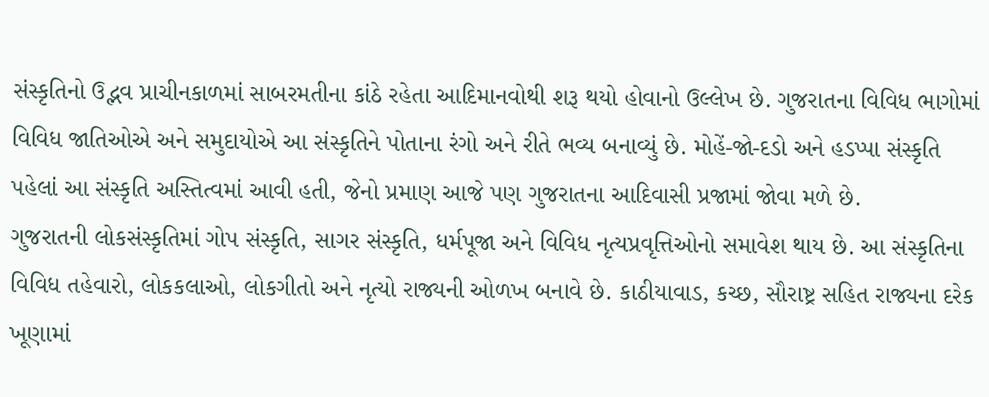સંસ્કૃતિનો ઉદ્ભવ પ્રાચીનકાળમાં સાબરમતીના કાંઠે રહેતા આદિમાનવોથી શરૂ થયો હોવાનો ઉલ્લેખ છે. ગુજરાતના વિવિધ ભાગોમાં વિવિધ જાતિઓએ અને સમુદાયોએ આ સંસ્કૃતિને પોતાના રંગો અને રીતે ભવ્ય બનાવ્યું છે. મોહેં-જો-દડો અને હડપ્પા સંસ્કૃતિ પહેલાં આ સંસ્કૃતિ અસ્તિત્વમાં આવી હતી, જેનો પ્રમાણ આજે પણ ગુજરાતના આદિવાસી પ્રજામાં જોવા મળે છે.
ગુજરાતની લોકસંસ્કૃતિમાં ગોપ સંસ્કૃતિ, સાગર સંસ્કૃતિ, ધર્મપૂજા અને વિવિધ નૃત્યપ્રવૃત્તિઓનો સમાવેશ થાય છે. આ સંસ્કૃતિના વિવિધ તહેવારો, લોકકલાઓ, લોકગીતો અને નૃત્યો રાજ્યની ઓળખ બનાવે છે. કાઠીયાવાડ, કચ્છ, સૌરાષ્ટ્ર સહિત રાજ્યના દરેક ખૂણામાં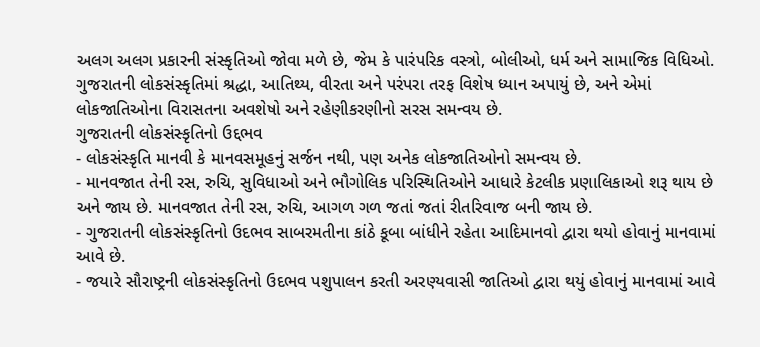અલગ અલગ પ્રકારની સંસ્કૃતિઓ જોવા મળે છે, જેમ કે પારંપરિક વસ્ત્રો, બોલીઓ, ધર્મ અને સામાજિક વિધિઓ.
ગુજરાતની લોકસંસ્કૃતિમાં શ્રદ્ધા, આતિથ્ય, વીરતા અને પરંપરા તરફ વિશેષ ધ્યાન અપાયું છે, અને એમાં લોકજાતિઓના વિરાસતના અવશેષો અને રહેણીકરણીનો સરસ સમન્વય છે.
ગુજરાતની લોકસંસ્કૃતિનો ઉદ્દભવ
- લોકસંસ્કૃતિ માનવી કે માનવસમૂહનું સર્જન નથી, પણ અનેક લોકજાતિઓનો સમન્વય છે.
- માનવજાત તેની રસ, રુચિ, સુવિધાઓ અને ભૌગોલિક પરિસ્થિતિઓને આધારે કેટલીક પ્રણાલિકાઓ શરૂ થાય છે અને જાય છે. માનવજાત તેની રસ, રુચિ, આગળ ગળ જતાં જતાં રીતરિવાજ બની જાય છે.
- ગુજરાતની લોકસંસ્કૃતિનો ઉદભવ સાબરમતીના કાંઠે કૂબા બાંધીને રહેતા આદિમાનવો દ્વારા થયો હોવાનું માનવામાં આવે છે.
- જયારે સૌરાષ્ટ્રની લોકસંસ્કૃતિનો ઉદભવ પશુપાલન કરતી અરણ્યવાસી જાતિઓ દ્વારા થયું હોવાનું માનવામાં આવે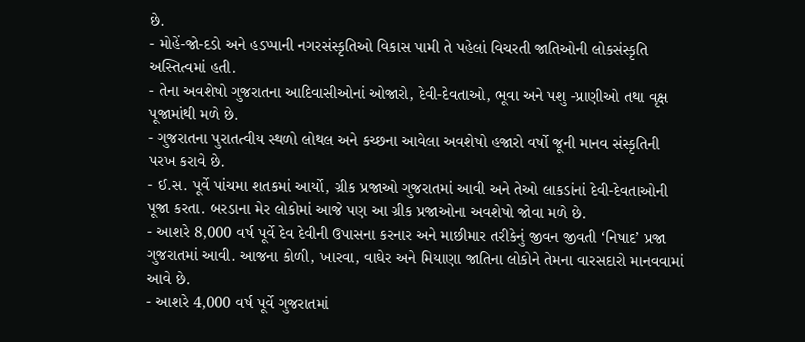છે.
- મોહેં-જો-દડો અને હડપ્પાની નગરસંસ્કૃતિઓ વિકાસ પામી તે પહેલાં વિચરતી જાતિઓની લોકસંસ્કૃતિ અસ્તિત્વમાં હતી.
- તેના અવશેષો ગુજરાતના આદિવાસીઓનાં ઓજારો, દેવી-દેવતાઓ, ભૂવા અને પશુ -પ્રાણીઓ તથા વૃક્ષ પૂજામાંથી મળે છે.
- ગુજરાતના પુરાતત્વીય સ્થળો લોથલ અને કચ્છના આવેલા અવશેષો હજારો વર્ષો જૂની માનવ સંસ્કૃતિની પરખ કરાવે છે.
- ઈ.સ. પૂર્વે પાંચમા શતકમાં આર્યો, ગ્રીક પ્રજાઓ ગુજરાતમાં આવી અને તેઓ લાકડાંનાં દેવી-દેવતાઓની પૂજા કરતા. બરડાના મેર લોકોમાં આજે પણ આ ગ્રીક પ્રજાઓના અવશેષો જોવા મળે છે.
- આશરે 8,000 વર્ષ પૂર્વે દેવ દેવીની ઉપાસના કરનાર અને માછીમાર તરીકેનું જીવન જીવતી ‘નિષાદ’ પ્રજા ગુજરાતમાં આવી. આજના કોળી, ખારવા, વાઘેર અને મિયાણા જાતિના લોકોને તેમના વારસદારો માનવવામાં આવે છે.
- આશરે 4,000 વર્ષ પૂર્વે ગુજરાતમાં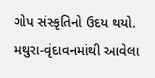ગોપ સંસ્કૃતિનો ઉદય થયો. મથુરા-વૃંદાવનમાંથી આવેલા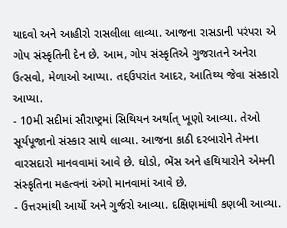યાદવો અને આહીરો રાસલીલા લાવ્યા. આજના રાસડાની પરંપરા એ ગોપ સંસ્કૃતિની દેન છે. આમ, ગોપ સંસ્કૃતિએ ગુજરાતને અનેરા ઉત્સવો, મેળાઓ આપ્યા. તદ્દઉપરાંત આદર, આતિથ્ય જેવા સંસ્કારો આપ્યા.
- 10મી સદીમાં સૌરાષ્ટ્રમાં સિથિયન અર્થાત્ ખૂણો આવ્યા. તેઓ સૂર્યપૂજાનો સંસ્કાર સાથે લાવ્યા. આજના કાઠી દરબારોને તેમના વારસદારો માનવવામાં આવે છે. ઘોડો, ભેંસ અને હથિયારોને એમની સંસ્કૃતિના મહત્વનાં અંગો માનવામાં આવે છે.
- ઉત્તરમાંથી આર્યો અને ગુર્જરો આવ્યા. દક્ષિણમાંથી કણબી આવ્યા.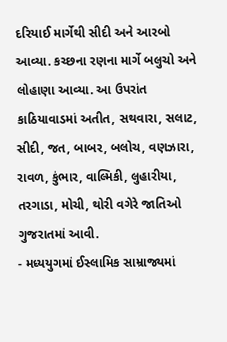દરિયાઈ માર્ગેથી સીદી અને આરબો આવ્યા. કચ્છના રણના માર્ગે બલુચો અને લોહાણા આવ્યા. આ ઉપરાંત કાઠિયાવાડમાં અતીત, સથવારા, સલાટ, સીદી, જત, બાબર, બલોચ, વણઝારા, રાવળ, કુંભાર, વાલ્મિકી, લુહારીયા, તરગાડા, મોચી, થોરી વગેરે જાતિઓ ગુજરાતમાં આવી.
- મધ્યયુગમાં ઈસ્લામિક સામ્રાજ્યમાં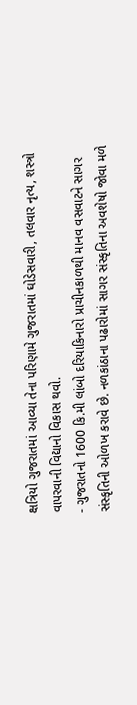ક્ષત્રિયો ગુજરાતમાં આવ્યા તેના પરિણામે ગુજરાતમાં ઘોડેસવારી, તલવાર નૃત્ય, શસ્ત્રો વાપરવાની વિદ્યાનો વિકાસ થવો.
- ગુજરાતનો 1600 કિ.મી લાંબો દરિયાકિનારો પ્રાચીનકાળથી માનવ વસવાટને સાગર સંસ્કૃતિની ઓળખ કરાવે છે. નળકાંઠાના પઢારોમાં સાગર સંસ્કૃતિના અવશેષો જોવા મળે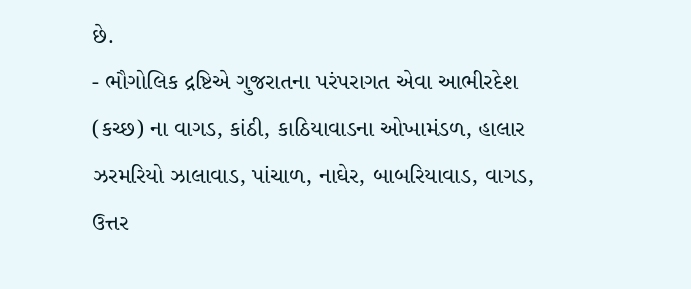છે.
- ભૌગોલિક દ્રષ્ટિએ ગુજરાતના પરંપરાગત એવા આભીરદેશ (કચ્છ) ના વાગડ, કાંઠી, કાઠિયાવાડના ઓખામંડળ, હાલાર ઝરમરિયો ઝાલાવાડ, પાંચાળ, નાઘેર, બાબરિયાવાડ, વાગડ, ઉત્તર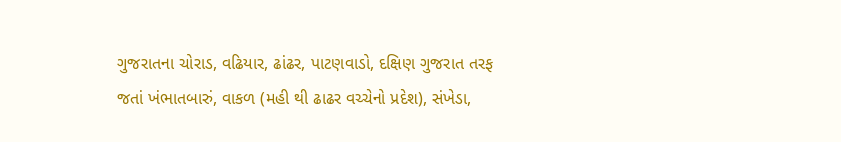ગુજરાતના ચોરાડ, વઢિયાર, ઢાંઢર, પાટણવાડો, દક્ષિણ ગુજરાત તરફ જતાં ખંભાતબારું, વાકળ (મહી થી ઢાઢર વચ્ચેનો પ્રદેશ), સંખેડા,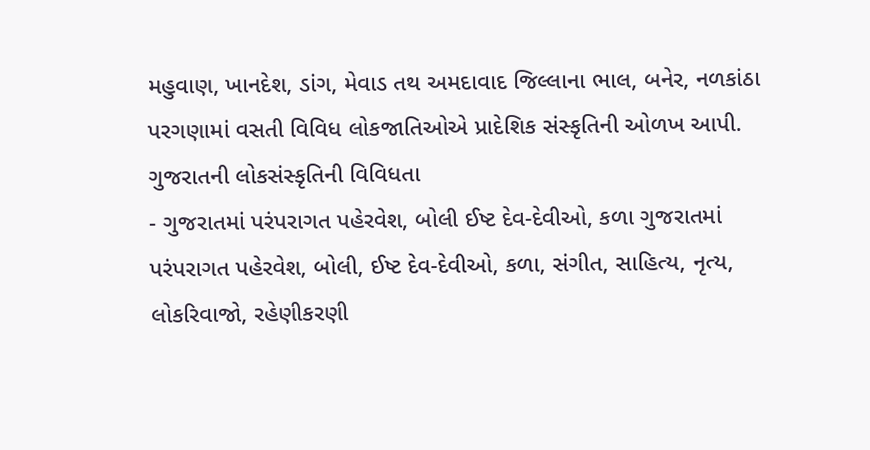મહુવાણ, ખાનદેશ, ડાંગ, મેવાડ તથ અમદાવાદ જિલ્લાના ભાલ, બનેર, નળકાંઠા પરગણામાં વસતી વિવિધ લોકજાતિઓએ પ્રાદેશિક સંસ્કૃતિની ઓળખ આપી.
ગુજરાતની લોકસંસ્કૃતિની વિવિધતા
- ગુજરાતમાં પરંપરાગત પહેરવેશ, બોલી ઈષ્ટ દેવ-દેવીઓ, કળા ગુજરાતમાં પરંપરાગત પહેરવેશ, બોલી, ઈષ્ટ દેવ-દેવીઓ, કળા, સંગીત, સાહિત્ય, નૃત્ય, લોકરિવાજો, રહેણીકરણી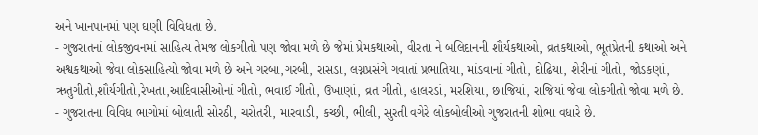અને ખાનપાનમાં પણ ઘણી વિવિધતા છે.
- ગુજરાતનાં લોકજીવનમાં સાહિત્ય તેમજ લોકગીતો પણ જોવા મળે છે જેમાં પ્રેમકથાઓ, વીરતા ને બલિદાનની શૌર્યકથાઓ, વ્રતકથાઓ, ભૂતપ્રેતની કથાઓ અને અશ્વકથાઓ જેવા લોકસાહિત્યો જોવા મળે છે અને ગરબા,ગરબી, રાસડા, લગ્નપ્રસંગે ગવાતાં પ્રભાતિયા, માંડવાનાં ગીતો, દોઢિયા, શેરીનાં ગીતો, જોડકણાં, ઋતુગીતો,શૌર્યગીતો,રેખતા,આદિવાસીઓનાં ગીતો, ભવાઈ ગીતો, ઉખાણાં, વ્રત ગીતો, હાલરડાં, મરશિયા, છાજિયાં, રાજિયાં જેવા લોકગીતો જોવા મળે છે.
- ગુજરાતના વિવિધ ભાગોમાં બોલાતી સોરઠી, ચરોતરી, મારવાડી, કચ્છી, ભીલી, સુરતી વગેરે લોકબોલીઓ ગુજરાતની શોભા વધારે છે.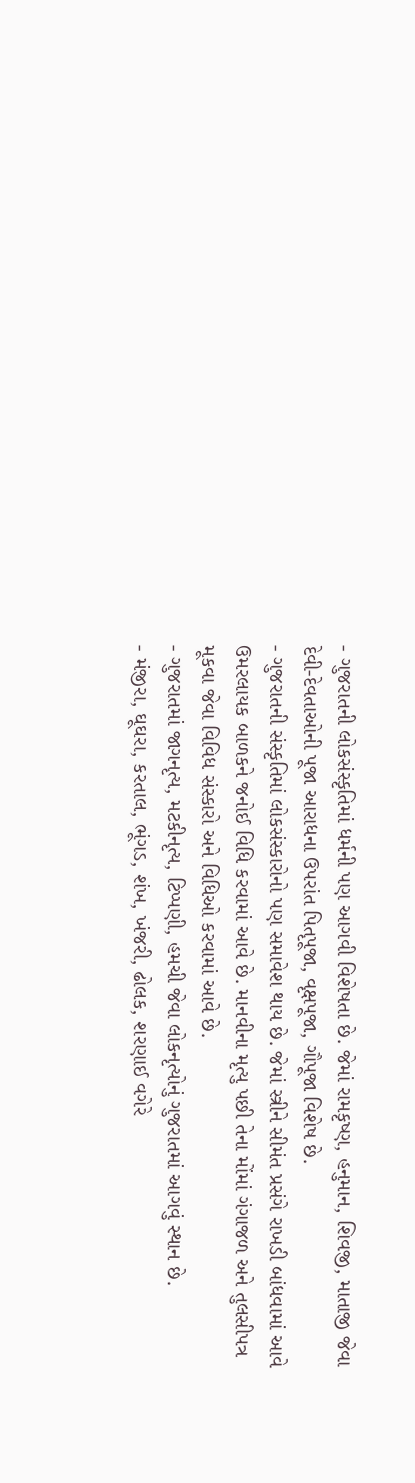- ગુજરાતની લોકસંસ્કૃતિમાં ધર્મની પણ આગવી વિશેષતા છે. જેમાં રામકૃષ્ણ, હનુમાન, શિવજી, માતાજી જેવા દેવી-દેવતાઓની પૂજા આરાધના ઉપરાંત પિતૃપૂજા, વૃક્ષપૂજા, ગૌપૂજા વિશેષ છે.
- ગુજરાતની સંસ્કૃતિમાં લોકસંસ્કારોનો પણ સમાવેશ થાય છે. જેમાં સ્ત્રીને સીમંત પ્રસંગે રાખડી બાંધવામાં આવે ઉમરલાયક બાળકને જનોઈ વિધિ કરવામાં આવે છે. માનવીના મૃત્યુ પછી તેના મોંમાં ગંગાજળ અને તુલસીપત્ર મૂકવા જેવા વિવિધ સંસ્કારો અને વિધિઓ કરવામાં આવે છે.
- ગુજરાતમાં જાગનૃત્ય, મટકીનૃત્ય, ટિપ્પણી, હમચી જેવા લોકનૃત્યોનું ગુજરાતમાં આગવું સ્થાન છે.
- મંજીરા, ઘૂઘરા, કરતાલ, ભૂંગડ, શંખ, ખંજરી, ઢોલક, શરણાઈ વગેરે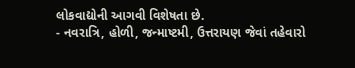લોકવાદ્યોની આગવી વિશેષતા છે.
- નવરાત્રિ, હોળી, જન્માષ્ટમી, ઉત્તરાયણ જેવાં તહેવારો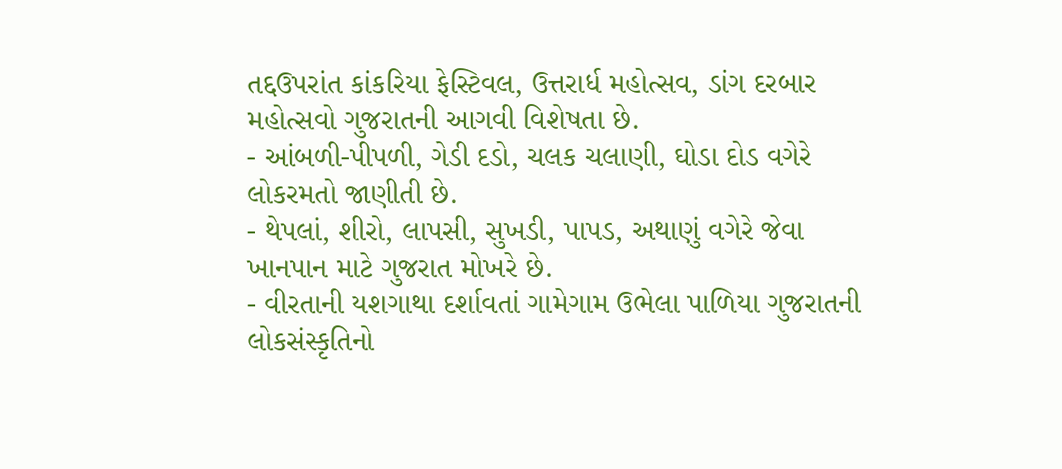તદ્દઉપરાંત કાંકરિયા ફેસ્ટિવલ, ઉત્તરાર્ધ મહોત્સવ, ડાંગ દરબાર મહોત્સવો ગુજરાતની આગવી વિશેષતા છે.
- આંબળી-પીપળી, ગેડી દડો, ચલક ચલાણી, ઘોડા દોડ વગેરે લોકરમતો જાણીતી છે.
- થેપલાં, શીરો, લાપસી, સુખડી, પાપડ, અથાણું વગેરે જેવા ખાનપાન માટે ગુજરાત મોખરે છે.
- વીરતાની યશગાથા દર્શાવતાં ગામેગામ ઉભેલા પાળિયા ગુજરાતની લોકસંસ્કૃતિનો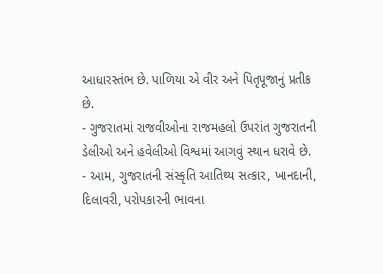આધારસ્તંભ છે. પાળિયા એ વીર અને પિતૃપૂજાનું પ્રતીક છે.
- ગુજરાતમાં રાજવીઓના રાજમહલો ઉપરાંત ગુજરાતની ડેલીઓ અને હવેલીઓ વિશ્વમાં આગવું સ્થાન ધરાવે છે.
- આમ, ગુજરાતની સંસ્કૃતિ આતિથ્ય સત્કાર, ખાનદાની, દિલાવરી, પરોપકારની ભાવના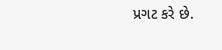પ્રગટ કરે છે.